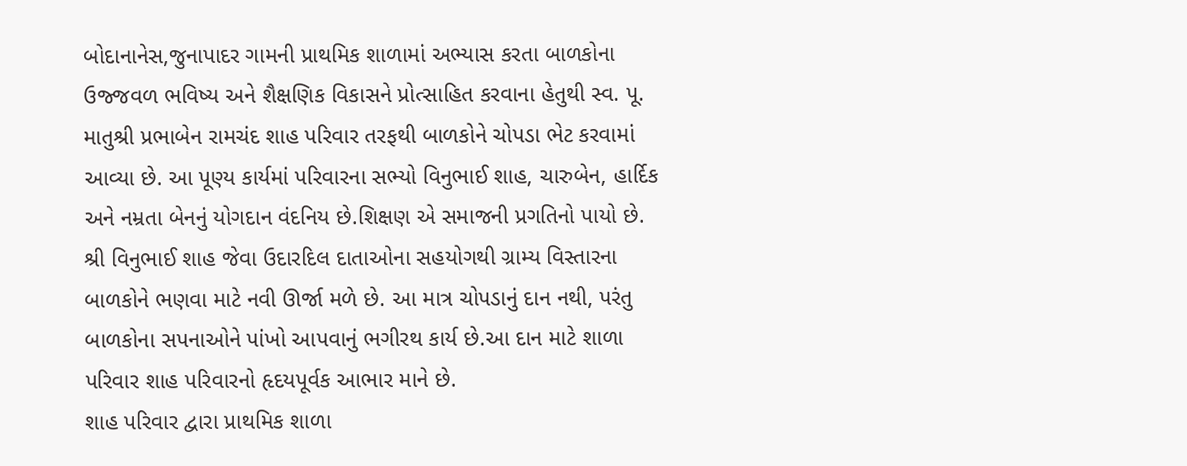બોદાનાનેસ,જુનાપાદર ગામની પ્રાથમિક શાળામાં અભ્યાસ કરતા બાળકોના ઉજ્જવળ ભવિષ્ય અને શૈક્ષણિક વિકાસને પ્રોત્સાહિત કરવાના હેતુથી સ્વ. પૂ. માતુશ્રી પ્રભાબેન રામચંદ શાહ પરિવાર તરફથી બાળકોને ચોપડા ભેટ કરવામાં આવ્યા છે. આ પૂણ્ય કાર્યમાં પરિવારના સભ્યો વિનુભાઈ શાહ, ચારુબેન, હાર્દિક અને નમ્રતા બેનનું યોગદાન વંદનિય છે.શિક્ષણ એ સમાજની પ્રગતિનો પાયો છે. શ્રી વિનુભાઈ શાહ જેવા ઉદારદિલ દાતાઓના સહયોગથી ગ્રામ્ય વિસ્તારના બાળકોને ભણવા માટે નવી ઊર્જા મળે છે. આ માત્ર ચોપડાનું દાન નથી, પરંતુ બાળકોના સપનાઓને પાંખો આપવાનું ભગીરથ કાર્ય છે.આ દાન માટે શાળા પરિવાર શાહ પરિવારનો હૃદયપૂર્વક આભાર માને છે.
શાહ પરિવાર દ્વારા પ્રાથમિક શાળા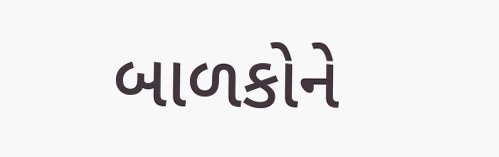બાળકોને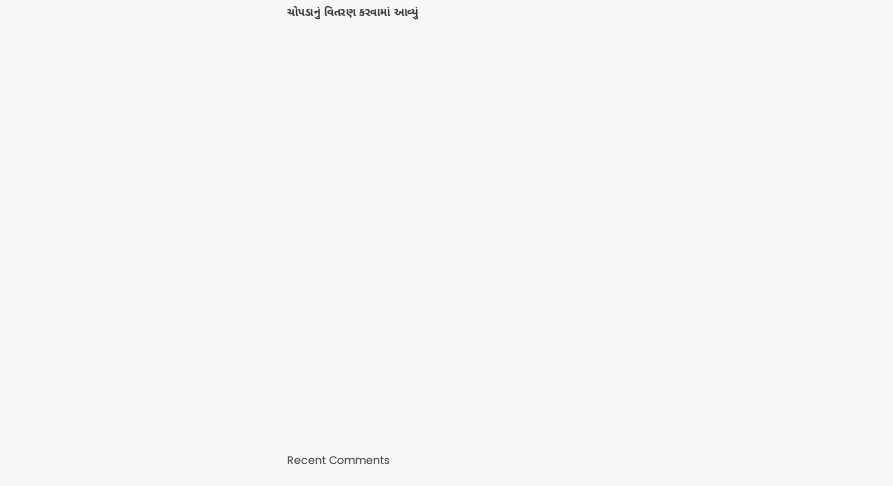ચોપડાનું વિતરણ કરવામાં આવ્યું


















Recent Comments